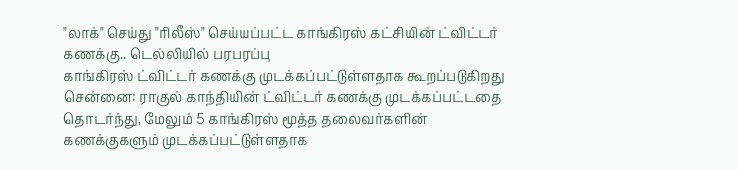"லாக்" செய்து "ரிலீஸ்" செய்யப்பட்ட காங்கிரஸ் கட்சியின் ட்விட்டர் கணக்கு.. டெல்லியில் பரபரப்பு
காங்கிரஸ் ட்விட்டர் கணக்கு முடக்கப்பட்டுள்ளதாக கூறப்படுகிறது
சென்னை: ராகுல் காந்தியின் ட்விட்டர் கணக்கு முடக்கப்பட்டதை தொடர்ந்து, மேலும் 5 காங்கிரஸ் மூத்த தலைவர்களின் கணக்குகளும் முடக்கப்பட்டுள்ளதாக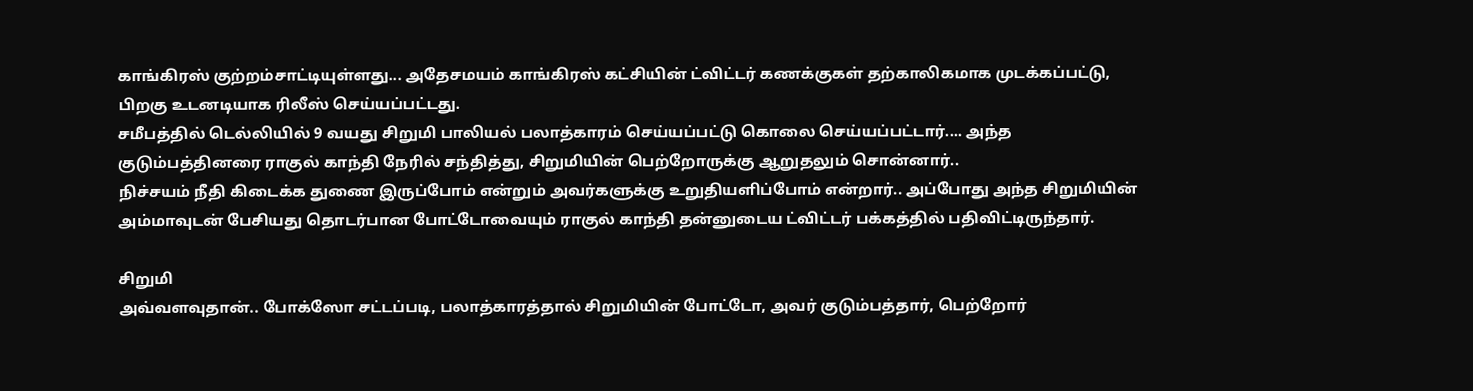காங்கிரஸ் குற்றம்சாட்டியுள்ளது... அதேசமயம் காங்கிரஸ் கட்சியின் ட்விட்டர் கணக்குகள் தற்காலிகமாக முடக்கப்பட்டு, பிறகு உடனடியாக ரிலீஸ் செய்யப்பட்டது.
சமீபத்தில் டெல்லியில் 9 வயது சிறுமி பாலியல் பலாத்காரம் செய்யப்பட்டு கொலை செய்யப்பட்டார்.... அந்த குடும்பத்தினரை ராகுல் காந்தி நேரில் சந்தித்து, சிறுமியின் பெற்றோருக்கு ஆறுதலும் சொன்னார்..
நிச்சயம் நீதி கிடைக்க துணை இருப்போம் என்றும் அவர்களுக்கு உறுதியளிப்போம் என்றார்.. அப்போது அந்த சிறுமியின் அம்மாவுடன் பேசியது தொடர்பான போட்டோவையும் ராகுல் காந்தி தன்னுடைய ட்விட்டர் பக்கத்தில் பதிவிட்டிருந்தார்.

சிறுமி
அவ்வளவுதான்.. போக்ஸோ சட்டப்படி, பலாத்காரத்தால் சிறுமியின் போட்டோ, அவர் குடும்பத்தார், பெற்றோர்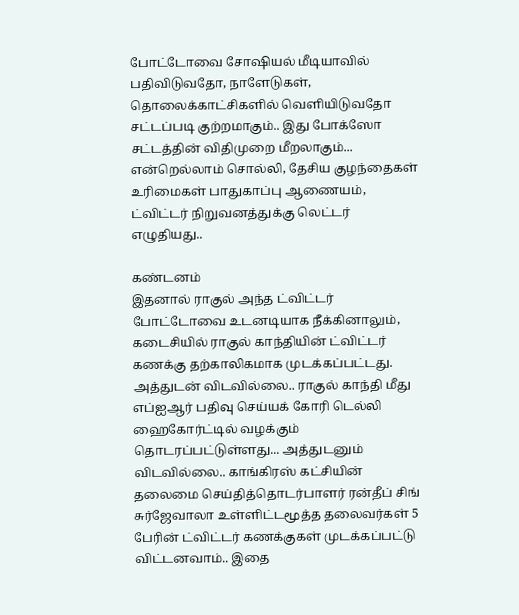போட்டோவை சோஷியல் மீடியாவில் பதிவிடுவதோ, நாளேடுகள், தொலைக்காட்சிகளில் வெளியிடுவதோ சட்டப்படி குற்றமாகும்.. இது போக்ஸோ சட்டத்தின் விதிமுறை மீறலாகும்... என்றெல்லாம் சொல்லி, தேசிய குழந்தைகள் உரிமைகள் பாதுகாப்பு ஆணையம், ட்விட்டர் நிறுவனத்துக்கு லெட்டர் எழுதியது..

கண்டனம்
இதனால் ராகுல் அந்த ட்விட்டர் போட்டோவை உடனடியாக நீக்கினாலும், கடைசியில் ராகுல் காந்தியின் ட்விட்டர் கணக்கு தற்காலிகமாக முடக்கப்பட்டது. அத்துடன் விடவில்லை.. ராகுல் காந்தி மீது எப்ஐஆர் பதிவு செய்யக் கோரி டெல்லி ஹைகோர்ட்டில் வழக்கும் தொடரப்பட்டுள்ளது... அத்துடனும் விடவில்லை.. காங்கிரஸ் கட்சியின் தலைமை செய்தித்தொடர்பாளர் ரன்தீப் சிங் சுர்ஜேவாலா உள்ளிட்டமூத்த தலைவர்கள் 5 பேரின் ட்விட்டர் கணக்குகள் முடக்கப்பட்டு விட்டனவாம்.. இதை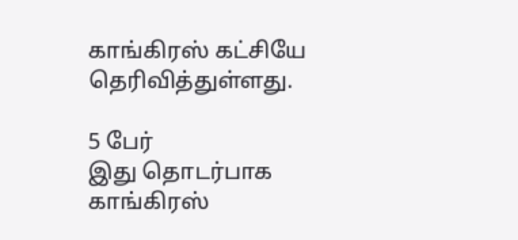காங்கிரஸ் கட்சியே தெரிவித்துள்ளது.

5 பேர்
இது தொடர்பாக காங்கிரஸ்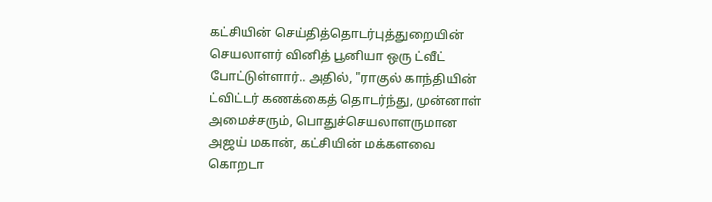கட்சியின் செய்தித்தொடர்புத்துறையின் செயலாளர் வினித் பூனியா ஒரு ட்வீட் போட்டுள்ளார்.. அதில், "ராகுல் காந்தியின் ட்விட்டர் கணக்கைத் தொடர்ந்து, முன்னாள் அமைச்சரும், பொதுச்செயலாளருமான அஜய் மகான், கட்சியின் மக்களவை கொறடா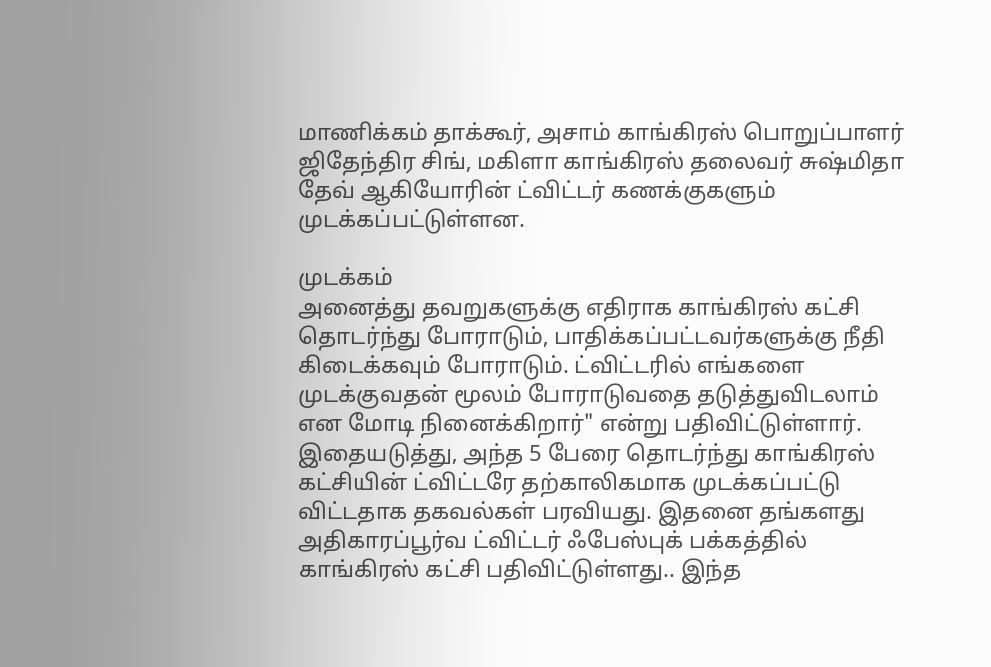மாணிக்கம் தாக்கூர், அசாம் காங்கிரஸ் பொறுப்பாளர் ஜிதேந்திர சிங், மகிளா காங்கிரஸ் தலைவர் சுஷ்மிதா தேவ் ஆகியோரின் ட்விட்டர் கணக்குகளும் முடக்கப்பட்டுள்ளன.

முடக்கம்
அனைத்து தவறுகளுக்கு எதிராக காங்கிரஸ் கட்சி தொடர்ந்து போராடும், பாதிக்கப்பட்டவர்களுக்கு நீதி கிடைக்கவும் போராடும். ட்விட்டரில் எங்களை முடக்குவதன் மூலம் போராடுவதை தடுத்துவிடலாம் என மோடி நினைக்கிறார்" என்று பதிவிட்டுள்ளார். இதையடுத்து, அந்த 5 பேரை தொடர்ந்து காங்கிரஸ் கட்சியின் ட்விட்டரே தற்காலிகமாக முடக்கப்பட்டு விட்டதாக தகவல்கள் பரவியது. இதனை தங்களது அதிகாரப்பூர்வ ட்விட்டர் ஃபேஸ்புக் பக்கத்தில் காங்கிரஸ் கட்சி பதிவிட்டுள்ளது.. இந்த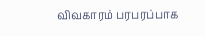விவகாரம் பரபரப்பாக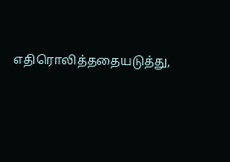எதிரொலித்ததையடுத்து,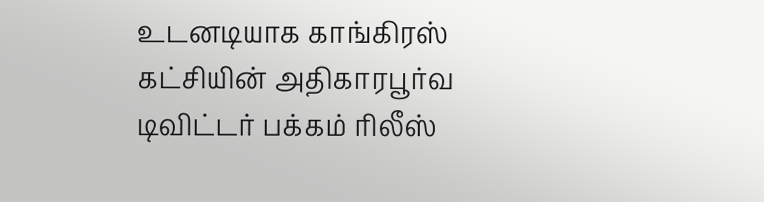உடனடியாக காங்கிரஸ் கட்சியின் அதிகாரபூர்வ டிவிட்டர் பக்கம் ரிலீஸ்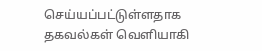செய்யப்பட்டுள்ளதாக தகவல்கள் வெளியாகி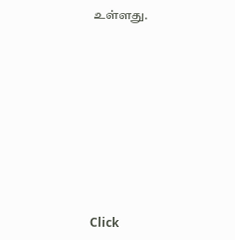உள்ளது.












Click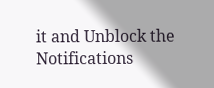it and Unblock the Notifications